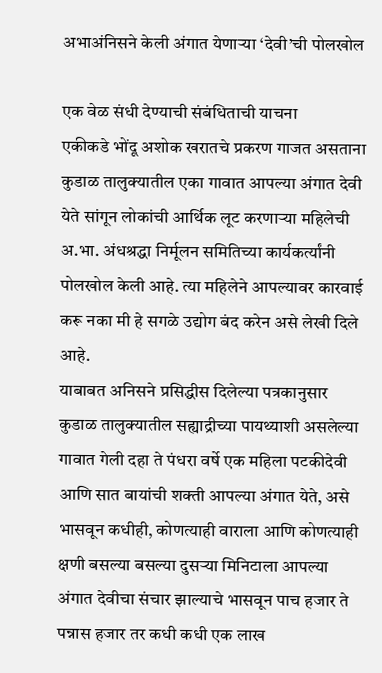अभाअंनिसने केली अंगात येणाऱ्या ‘देवी’ची पोलखोल

एक वेळ संधी देण्याची संबंधिताची याचना
एकीकडे भोंदू अशोक खरातचे प्रकरण गाजत असताना कुडाळ तालुक्यातील एका गावात आपल्या अंगात देवी येते सांगून लोकांची आर्थिक लूट करणाऱ्या महिलेची अ.भा. अंधश्रद्धा निर्मूलन समितिच्या कार्यकर्त्यांनी पोलखोल केली आहे. त्या महिलेने आपल्यावर कारवाई करू नका मी हे सगळे उद्योग बंद करेन असे लेखी दिले आहे.
याबाबत अनिसने प्रसिद्धीस दिलेल्या पत्रकानुसार कुडाळ तालुक्यातील सह्याद्रीच्या पायथ्याशी असलेल्या गावात गेली दहा ते पंधरा वर्षे एक महिला पटकीदेवी आणि सात बायांची शक्ती आपल्या अंगात येते, असे भासवून कधीही, कोणत्याही वाराला आणि कोणत्याही क्षणी बसल्या बसल्या दुसऱ्या मिनिटाला आपल्या अंगात देवीचा संचार झाल्याचे भासवून पाच हजार ते पन्नास हजार तर कधी कधी एक लाख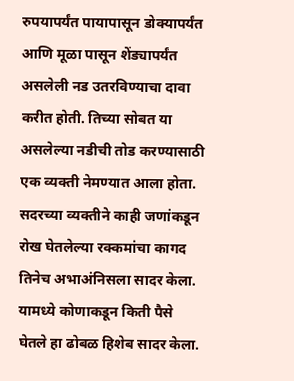रुपयापर्यंत पायापासून डोक्यापर्यंत आणि मूळा पासून शेंड्यापर्यंत असलेली नड उतरविण्याचा दावा करीत होती. तिच्या सोबत या असलेल्या नडीची तोड करण्यासाठी एक व्यक्ती नेमण्यात आला होता. सदरच्या व्यक्तीने काही जणांकडून रोख घेतलेल्या रक्कमांचा कागद तिनेच अभाअंनिसला सादर केला. यामध्ये कोणाकडून किती पैसे घेतले हा ढोबळ हिशेब सादर केला.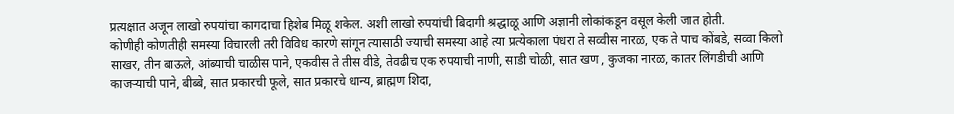प्रत्यक्षात अजून लाखो रुपयांचा कागदाचा हिशेब मिळू शकेल. अशी लाखो रुपयांची बिदागी श्रद्धाळू आणि अज्ञानी लोकांकडून वसूल केली जात होती.
कोणीही कोणतीही समस्या विचारली तरी विविध कारणे सांगून त्यासाठी ज्याची समस्या आहे त्या प्रत्येकाला पंधरा ते सव्वीस नारळ, एक ते पाच कोंबडे, सव्वा किलो साखर, तीन बाऊले, आंब्याची चाळीस पाने, एकवीस ते तीस वीडे, तेवढीच एक रुपयाची नाणी, साडी चोळी, सात खण , कुजका नारळ, कातर लिंगडीची आणि काजऱ्याची पाने, बीब्बे, सात प्रकारची फूले, सात प्रकारचे धान्य, ब्राह्मण शिदा,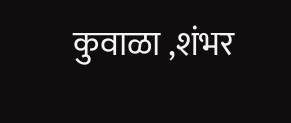कुवाळा ,शंभर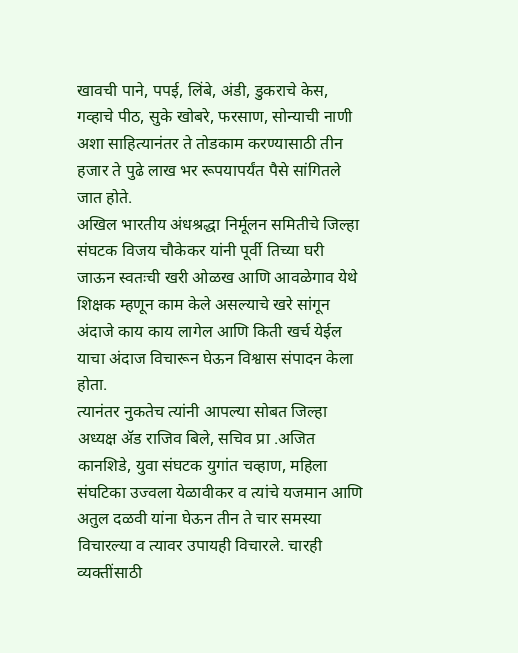खावची पाने, पपई, लिंबे, अंडी, डुकराचे केस, गव्हाचे पीठ, सुके खोबरे, फरसाण, सोन्याची नाणी अशा साहित्यानंतर ते तोडकाम करण्यासाठी तीन हजार ते पुढे लाख भर रूपयापर्यंत पैसे सांगितले जात होते.
अखिल भारतीय अंधश्रद्धा निर्मूलन समितीचे जिल्हा संघटक विजय चौकेकर यांनी पूर्वी तिच्या घरी जाऊन स्वतःची खरी ओळख आणि आवळेगाव येथे शिक्षक म्हणून काम केले असल्याचे खरे सांगून अंदाजे काय काय लागेल आणि किती खर्च येईल याचा अंदाज विचारून घेऊन विश्वास संपादन केला होता.
त्यानंतर नुकतेच त्यांनी आपल्या सोबत जिल्हा अध्यक्ष ॲड राजिव बिले, सचिव प्रा .अजित कानशिडे, युवा संघटक युगांत चव्हाण, महिला संघटिका उज्वला येळावीकर व त्यांचे यजमान आणि अतुल दळवी यांना घेऊन तीन ते चार समस्या विचारल्या व त्यावर उपायही विचारले. चारही व्यक्तींसाठी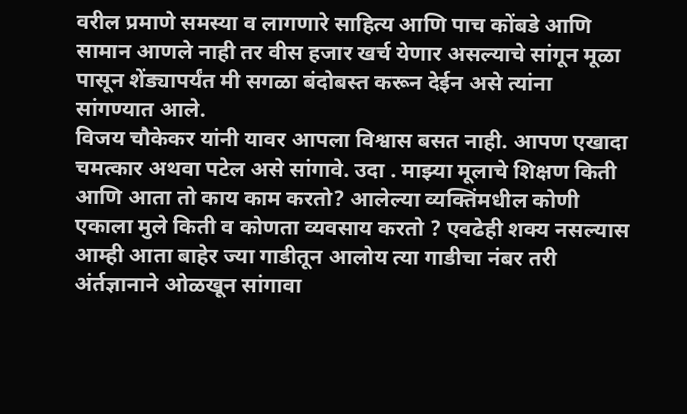वरील प्रमाणे समस्या व लागणारे साहित्य आणि पाच कोंबडे आणि सामान आणले नाही तर वीस हजार खर्च येणार असल्याचे सांगून मूळा पासून शेंड्यापर्यंत मी सगळा बंदोबस्त करून देईन असे त्यांना सांगण्यात आले.
विजय चौकेकर यांनी यावर आपला विश्वास बसत नाही. आपण एखादा चमत्कार अथवा पटेल असे सांगावे. उदा . माझ्या मूलाचे शिक्षण किती आणि आता तो काय काम करतो? आलेल्या व्यक्तिंमधील कोणी एकाला मुले किती व कोणता व्यवसाय करतो ? एवढेही शक्य नसल्यास आम्ही आता बाहेर ज्या गाडीतून आलोय त्या गाडीचा नंबर तरी अंर्तज्ञानाने ओळखून सांगावा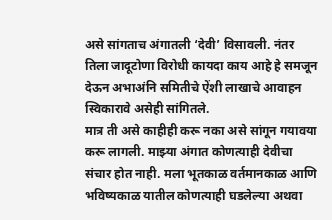असे सांगताच अंगातली ‘देवी’ विसावली. नंतर तिला जादूटोणा विरोधी कायदा काय आहे हे समजून देऊन अभाअंनि समितीचे ऐंशी लाखाचे आवाहन स्विकारावे असेही सांगितले.
मात्र ती असे काहीही करू नका असे सांगून गयावया करू लागली. माझ्या अंगात कोणत्याही देवीचा संचार होत नाही. मला भूतकाळ वर्तमानकाळ आणि भविष्यकाळ यातील कोणत्याही घडलेल्या अथवा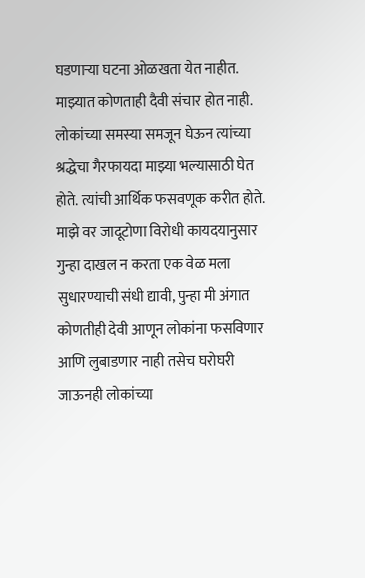घडणाऱ्या घटना ओळखता येत नाहीत. माझ्यात कोणताही दैवी संचार होत नाही. लोकांच्या समस्या समजून घेऊन त्यांच्या श्रद्धेचा गैरफायदा माझ्या भल्यासाठी घेत होते. त्यांची आर्थिक फसवणूक करीत होते. माझे वर जादूटोणा विरोधी कायदयानुसार गुन्हा दाखल न करता एक वेळ मला सुधारण्याची संधी द्यावी, पुन्हा मी अंगात कोणतीही देवी आणून लोकांना फसविणार आणि लुबाडणार नाही तसेच घरोघरी जाऊनही लोकांच्या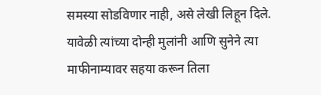समस्या सोडविणार नाही, असे लेखी लिहून दिले.
यावेळी त्यांच्या दोन्ही मुलांनी आणि सुनेने त्या माफीनाम्यावर सहया करून तिला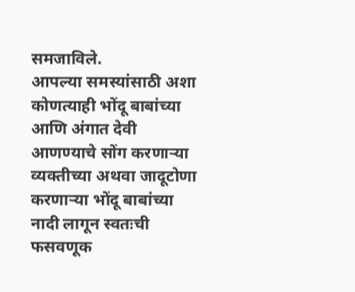समजाविले.
आपल्या समस्यांसाठी अशा कोणत्याही भोंदू बाबांच्या आणि अंगात देवी आणण्याचे सोंग करणाऱ्या व्यक्तीच्या अथवा जादूटोणा करणाऱ्या भोंदू बाबांच्या नादी लागून स्वतःची फसवणूक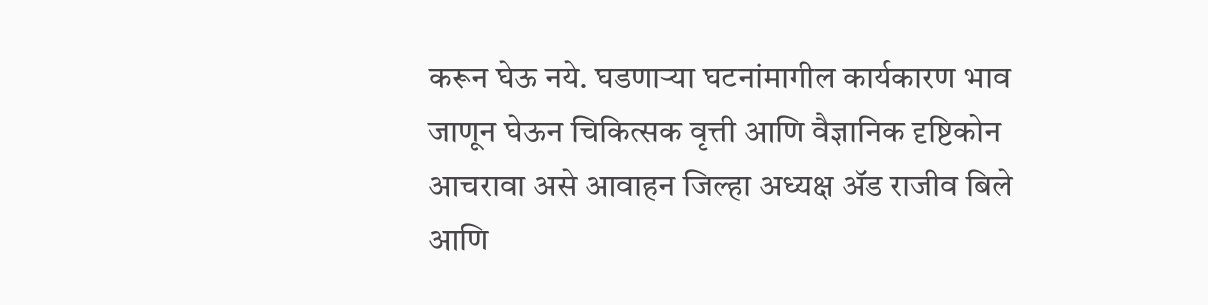करून घेऊ नये. घडणाऱ्या घटनांमागील कार्यकारण भाव जाणून घेऊन चिकित्सक वृत्ती आणि वैज्ञानिक दृष्टिकोन आचरावा असे आवाहन जिल्हा अध्यक्ष ॲड राजीव बिले आणि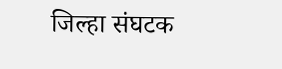जिल्हा संघटक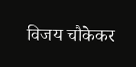विजय चौकेकर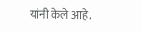यांनी केले आहे.